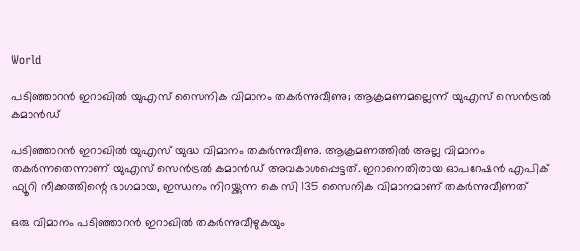World

പടിഞ്ഞാറൻ ഇറാഖിൽ യുഎസ് സൈനിക വിമാനം തകർന്നുവീണു; ആക്രമണമല്ലെന്ന് യുഎസ് സെൻട്രൽ കമാൻഡ്

പടിഞ്ഞാറൻ ഇറാഖിൽ യുഎസ് യുദ്ധ വിമാനം തകർന്നുവീണു. ആക്രമണത്തിൽ അല്ല വിമാനം തകർന്നതെന്നാണ് യുഎസ് സെൻട്രൽ കമാൻഡ് അവകാശപ്പെട്ടത്. ഇറാനെതിരായ ഓപറേഷൻ എപിക് ഫ്യൂറി നീക്കത്തിന്റെ ഭാഗമായ, ഇന്ധനം നിറയ്ക്കുന്ന കെ സി 135 സൈനിക വിമാനമാണ് തകർന്നുവീണത്

ഒരു വിമാനം പടിഞ്ഞാറൻ ഇറാഖിൽ തകർന്നുവീഴുകയും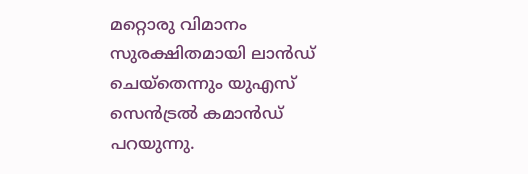മറ്റൊരു വിമാനം സുരക്ഷിതമായി ലാൻഡ് ചെയ്‌തെന്നും യുഎസ് സെൻട്രൽ കമാൻഡ് പറയുന്നു.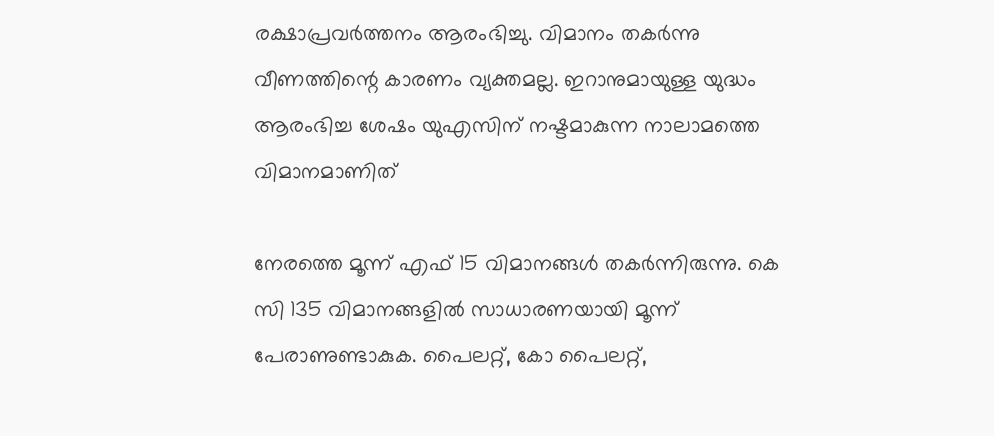രക്ഷാപ്രവർത്തനം ആരംഭിച്ചു. വിമാനം തകർന്നു വീണത്തിന്റെ കാരണം വ്യക്തമല്ല. ഇറാനുമായുള്ള യുദ്ധം ആരംഭിച്ച ശേഷം യുഎസിന് നഷ്ടമാകുന്ന നാലാമത്തെ വിമാനമാണിത്

നേരത്തെ മൂന്ന് എഫ് 15 വിമാനങ്ങൾ തകർന്നിരുന്നു. കെ സി 135 വിമാനങ്ങളിൽ സാധാരണയായി മൂന്ന് പേരാണുണ്ടാകുക. പൈലറ്റ്, കോ പൈലറ്റ്,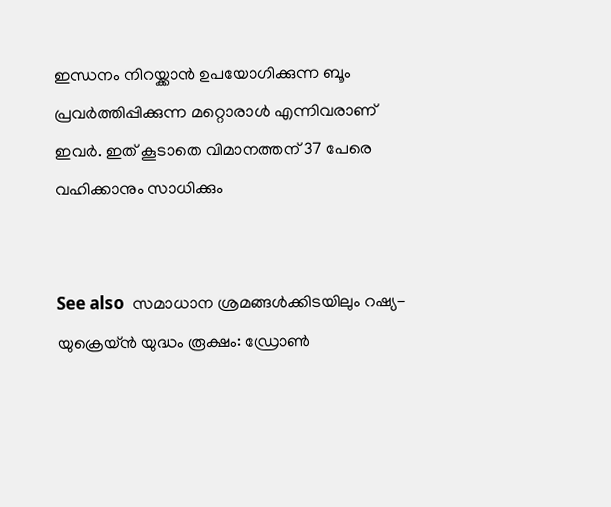ഇന്ധനം നിറയ്ക്കാൻ ഉപയോഗിക്കുന്ന ബൂം പ്രവർത്തിപ്പിക്കുന്ന മറ്റൊരാൾ എന്നിവരാണ് ഇവർ. ഇത് കൂടാതെ വിമാനത്തന് 37 പേരെ വഹിക്കാനും സാധിക്കും


See also  സമാധാന ശ്രമങ്ങൾക്കിടയിലും റഷ്യ-യുക്രെയ്ൻ യുദ്ധം രൂക്ഷം: ഡ്രോൺ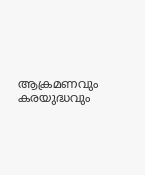ആക്രമണവും കരയുദ്ധവും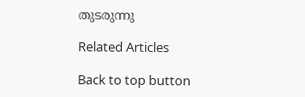തുടരുന്നു

Related Articles

Back to top button